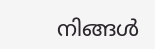നിങ്ങള്‍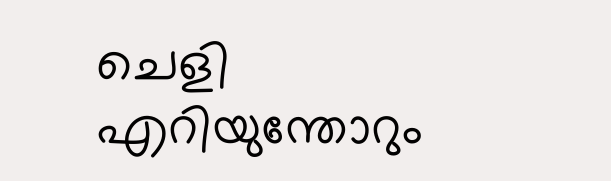ചെളി എറിയുന്തോറും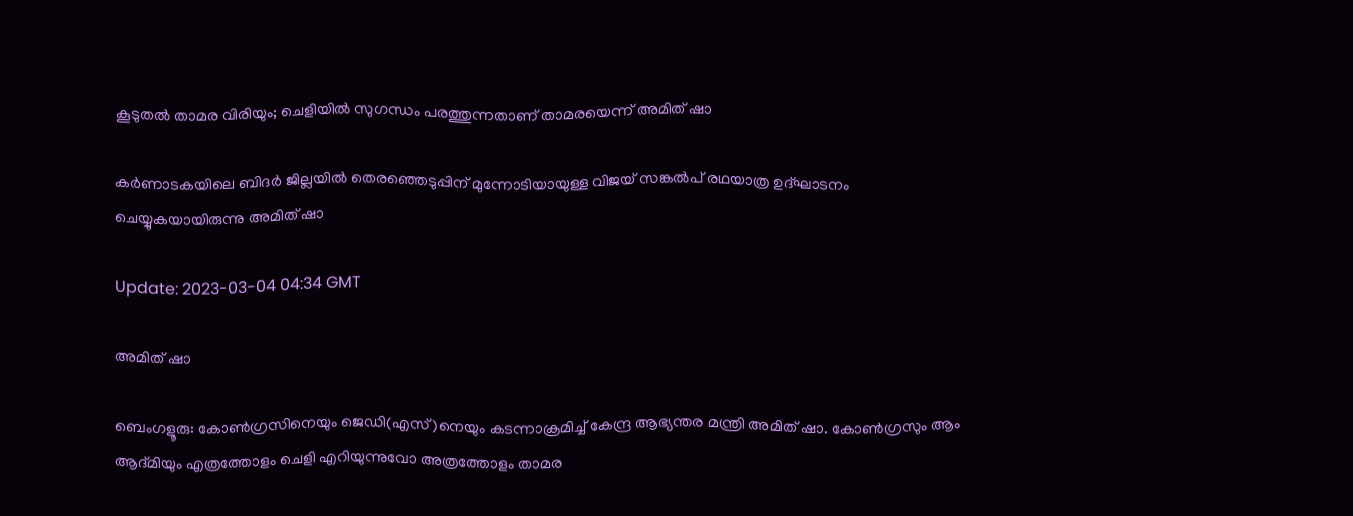കൂടുതല്‍ താമര വിരിയും; ചെളിയില്‍ സുഗന്ധം പരത്തുന്നതാണ് താമരയെന്ന് അമിത് ഷാ

കര്‍ണാടകയിലെ ബിദര്‍ ജില്ലയില്‍ തെരഞ്ഞെടുപ്പിന് മുന്നോടിയായുള്ള വിജയ് സങ്കല്‍പ് രഥയാത്ര ഉദ്ഘാടനം ചെയ്യുകയായിരുന്നു അമിത് ഷാ

Update: 2023-03-04 04:34 GMT

അമിത് ഷാ

ബെംഗളൂരു: കോണ്‍ഗ്രസിനെയും ജെഡി(എസ്)നെയും കടന്നാക്രമിച്ച് കേന്ദ്ര ആഭ്യന്തര മന്ത്രി അമിത് ഷാ. കോണ്‍ഗ്രസും ആം ആദ്മിയും എത്രത്തോളം ചെളി എറിയുന്നുവോ അത്രത്തോളം താമര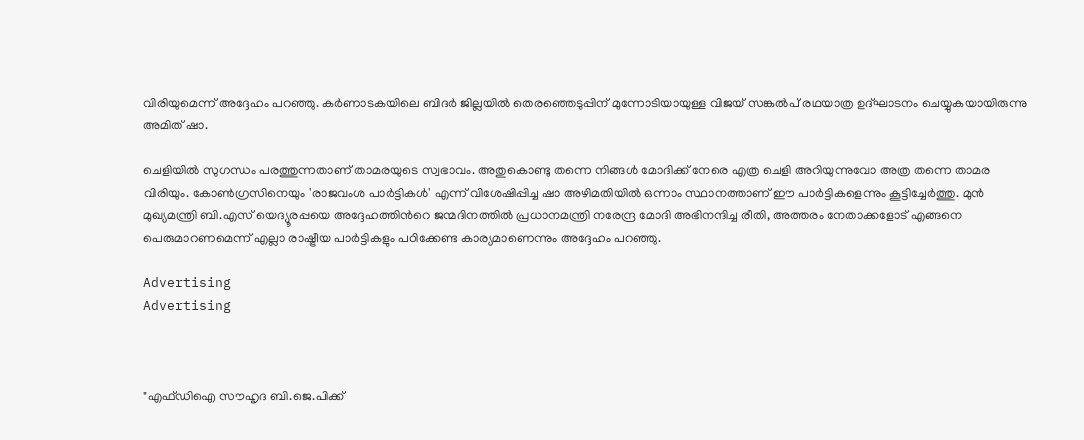വിരിയുമെന്ന് അദ്ദേഹം പറഞ്ഞു. കര്‍ണാടകയിലെ ബിദര്‍ ജില്ലയില്‍ തെരഞ്ഞെടുപ്പിന് മുന്നോടിയായുള്ള വിജയ് സങ്കല്‍പ് രഥയാത്ര ഉദ്ഘാടനം ചെയ്യുകയായിരുന്നു അമിത് ഷാ.

ചെളിയില്‍ സുഗന്ധം പരത്തുന്നതാണ് താമരയുടെ സ്വഭാവം. അതുകൊണ്ടു തന്നെ നിങ്ങള്‍ മോദിക്ക് നേരെ എത്ര ചെളി അറിയുന്നുവോ അത്ര തന്നെ താമര വിരിയും. കോണ്‍ഗ്രസിനെയും 'രാജവംശ പാർട്ടികൾ' എന്ന് വിശേഷിപ്പിച്ച ഷാ അഴിമതിയിൽ ഒന്നാം സ്ഥാനത്താണ് ഈ പാര്‍ട്ടികളെന്നും കൂട്ടിച്ചേര്‍ത്തു. മുൻ മുഖ്യമന്ത്രി ബി.എസ് യെദ്യൂരപ്പയെ അദ്ദേഹത്തിന്‍റെ ജന്മദിനത്തിൽ പ്രധാനമന്ത്രി നരേന്ദ്ര മോദി അഭിനന്ദിച്ച രീതി, അത്തരം നേതാക്കളോട് എങ്ങനെ പെരുമാറണമെന്ന് എല്ലാ രാഷ്ട്രീയ പാർട്ടികളും പഠിക്കേണ്ട കാര്യമാണെന്നും അദ്ദേഹം പറഞ്ഞു.

Advertising
Advertising



"എഫ്ഡിഐ സൗഹൃദ ബി.ജെ.പിക്ക്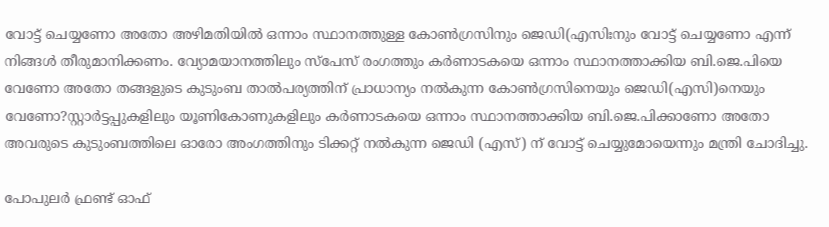വോട്ട് ചെയ്യണോ അതോ അഴിമതിയിൽ ഒന്നാം സ്ഥാനത്തുള്ള കോൺഗ്രസിനും ജെഡി(എസിഃനും വോട്ട് ചെയ്യണോ എന്ന് നിങ്ങൾ തീരുമാനിക്കണം. വ്യോമയാനത്തിലും സ്പേസ് രംഗത്തും കർണാടകയെ ഒന്നാം സ്ഥാനത്താക്കിയ ബി.ജെ.പിയെ വേണോ അതോ തങ്ങളുടെ കുടുംബ താൽപര്യത്തിന് പ്രാധാന്യം നല്‍കുന്ന കോൺഗ്രസിനെയും ജെഡി(എസി)നെയും വേണോ?സ്റ്റാർട്ടപ്പുകളിലും യൂണികോണുകളിലും കർണാടകയെ ഒന്നാം സ്ഥാനത്താക്കിയ ബി.ജെ.പിക്കാണോ അതോ അവരുടെ കുടുംബത്തിലെ ഓരോ അംഗത്തിനും ടിക്കറ്റ് നൽകുന്ന ജെഡി (എസ്) ന് വോട്ട് ചെയ്യുമോയെന്നും മന്ത്രി ചോദിച്ചു.

പോപുലര്‍ ഫ്രണ്ട് ഓഫ്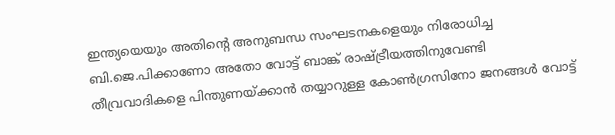ഇന്ത്യയെയും അതിന്‍റെ അനുബന്ധ സംഘടനകളെയും നിരോധിച്ച ബി.ജെ.പിക്കാണോ അതോ വോട്ട് ബാങ്ക് രാഷ്ട്രീയത്തിനുവേണ്ടി തീവ്രവാദികളെ പിന്തുണയ്ക്കാൻ തയ്യാറുള്ള കോൺഗ്രസിനോ ജനങ്ങൾ വോട്ട്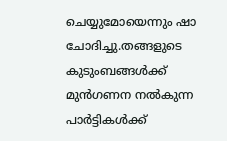ചെയ്യുമോയെന്നും ഷാ ചോദിച്ചു.തങ്ങളുടെ കുടുംബങ്ങൾക്ക് മുൻഗണന നൽകുന്ന പാർട്ടികൾക്ക്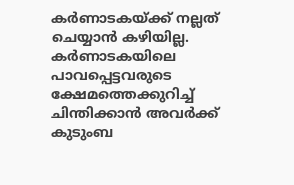കർണാടകയ്ക്ക് നല്ലത് ചെയ്യാൻ കഴിയില്ല. കർണാടകയിലെ പാവപ്പെട്ടവരുടെ ക്ഷേമത്തെക്കുറിച്ച് ചിന്തിക്കാൻ അവർക്ക് കുടുംബ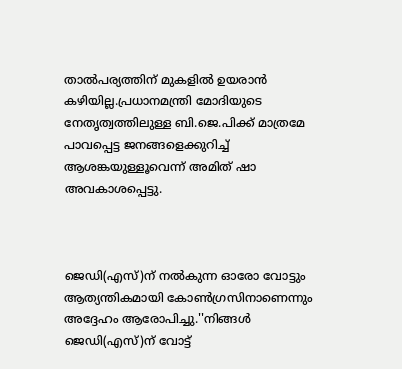താൽപര്യത്തിന് മുകളിൽ ഉയരാൻ കഴിയില്ല.പ്രധാനമന്ത്രി മോദിയുടെ നേതൃത്വത്തിലുള്ള ബി.ജെ.പിക്ക് മാത്രമേ പാവപ്പെട്ട ജനങ്ങളെക്കുറിച്ച് ആശങ്കയുള്ളൂവെന്ന് അമിത് ഷാ അവകാശപ്പെട്ടു.



ജെഡി(എസ്)ന് നൽകുന്ന ഓരോ വോട്ടും ആത്യന്തികമായി കോൺഗ്രസിനാണെന്നും അദ്ദേഹം ആരോപിച്ചു.''നിങ്ങൾ ജെഡി(എസ്)ന് വോട്ട്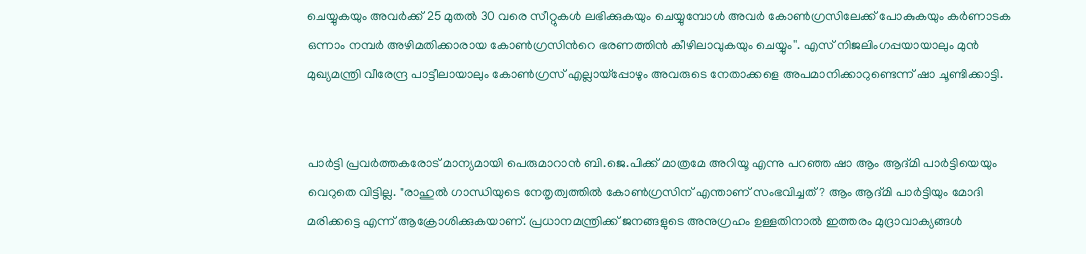ചെയ്യുകയും അവർക്ക് 25 മുതൽ 30 വരെ സീറ്റുകൾ ലഭിക്കുകയും ചെയ്യുമ്പോൾ അവർ കോൺഗ്രസിലേക്ക് പോകുകയും കർണാടക ഒന്നാം നമ്പർ അഴിമതിക്കാരായ കോൺഗ്രസിന്‍റെ ഭരണത്തിൻ കീഴിലാവുകയും ചെയ്യും''. എസ് നിജലിംഗപ്പയായാലും മുൻ മുഖ്യമന്ത്രി വീരേന്ദ്ര പാട്ടീലായാലും കോൺഗ്രസ് എല്ലായ്‌പ്പോഴും അവരുടെ നേതാക്കളെ അപമാനിക്കാറുണ്ടെന്ന് ഷാ ചൂണ്ടിക്കാട്ടി.


പാർട്ടി പ്രവർത്തകരോട് മാന്യമായി പെരുമാറാൻ ബി.ജെ.പിക്ക് മാത്രമേ അറിയൂ എന്നു പറഞ്ഞ ഷാ ആം ആദ്മി പാര്‍ട്ടിയെയും വെറുതെ വിട്ടില്ല. "രാഹുൽ ഗാന്ധിയുടെ നേതൃത്വത്തിൽ കോൺഗ്രസിന് എന്താണ് സംഭവിച്ചത്? ആം ആദ്മി പാർട്ടിയും മോദി മരിക്കട്ടെ എന്ന് ആക്രോശിക്കുകയാണ്. പ്രധാനമന്ത്രിക്ക് ജനങ്ങളുടെ അനുഗ്രഹം ഉള്ളതിനാൽ ഇത്തരം മുദ്രാവാക്യങ്ങൾ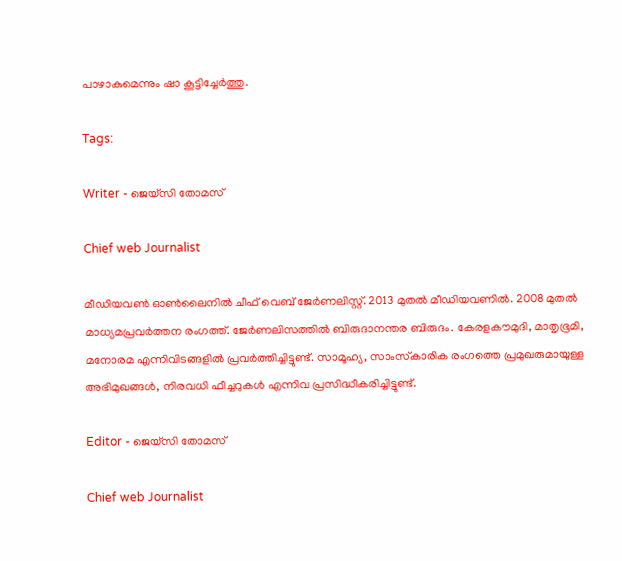പാഴാകുമെന്നും ഷാ കൂട്ടിച്ചേര്‍ത്തു.

Tags:

Writer - ജെയ്സി തോമസ്

Chief web Journalist

മീഡിയവൺ ഓൺലൈനിൽ ചീഫ് വെബ് ജേർണലിസ്റ്റ്. 2013 മുതൽ മീഡിയവണിൽ. 2008 മുതൽ മാധ്യമപ്രവർത്തന രംഗത്ത്. ജേർണലിസത്തിൽ ബിരുദാനന്തര ബിരുദം. കേരളകൗമുദി, മാതൃഭൂമി, മനോരമ എന്നിവിടങ്ങളിൽ പ്രവർത്തിച്ചിട്ടുണ്ട്. സാമൂഹ്യ, സാംസ്‌കാരിക രംഗത്തെ പ്രമുഖരുമായുള്ള അഭിമുഖങ്ങൾ, നിരവധി ഫീച്ചറുകൾ എന്നിവ പ്രസിദ്ധീകരിച്ചിട്ടുണ്ട്.

Editor - ജെയ്സി തോമസ്

Chief web Journalist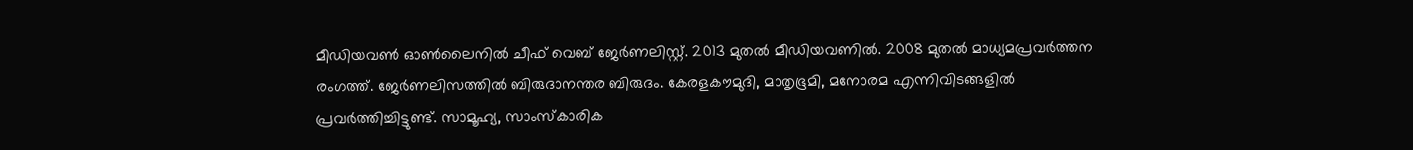മീഡിയവൺ ഓൺലൈനിൽ ചീഫ് വെബ് ജേർണലിസ്റ്റ്. 2013 മുതൽ മീഡിയവണിൽ. 2008 മുതൽ മാധ്യമപ്രവർത്തന രംഗത്ത്. ജേർണലിസത്തിൽ ബിരുദാനന്തര ബിരുദം. കേരളകൗമുദി, മാതൃഭൂമി, മനോരമ എന്നിവിടങ്ങളിൽ പ്രവർത്തിച്ചിട്ടുണ്ട്. സാമൂഹ്യ, സാംസ്‌കാരിക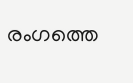രംഗത്തെ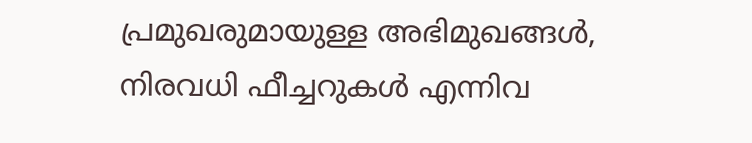പ്രമുഖരുമായുള്ള അഭിമുഖങ്ങൾ, നിരവധി ഫീച്ചറുകൾ എന്നിവ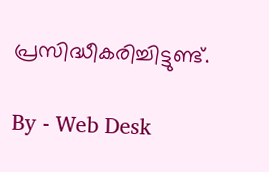പ്രസിദ്ധീകരിച്ചിട്ടുണ്ട്.

By - Web Desk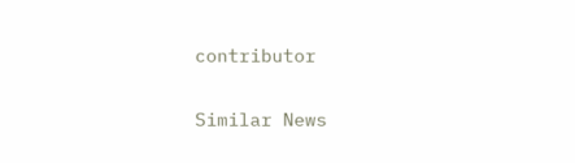contributor

Similar News